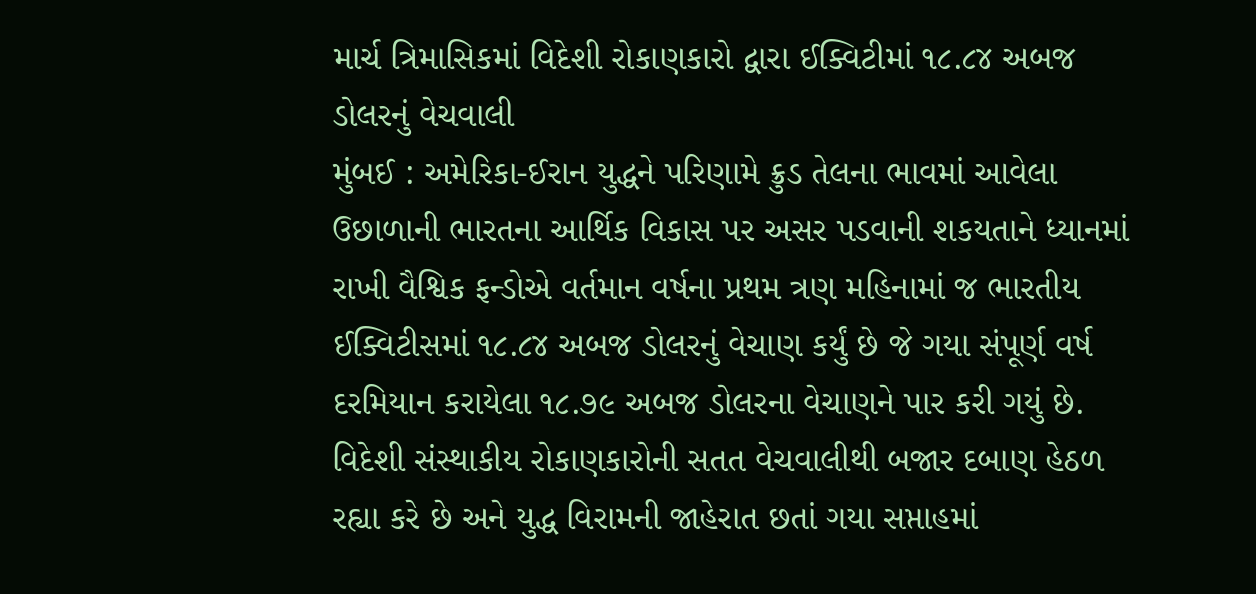માર્ચ ત્રિમાસિકમાં વિદેશી રોકાણકારો દ્વારા ઈક્વિટીમાં ૧૮.૮૪ અબજ ડોલરનું વેચવાલી
મુંબઈ : અમેરિકા-ઈરાન યુદ્ધને પરિણામે ક્રુડ તેલના ભાવમાં આવેલા ઉછાળાની ભારતના આર્થિક વિકાસ પર અસર પડવાની શકયતાને ધ્યાનમાં રાખી વૈશ્વિક ફન્ડોએ વર્તમાન વર્ષના પ્રથમ ત્રણ મહિનામાં જ ભારતીય ઈક્વિટીસમાં ૧૮.૮૪ અબજ ડોલરનું વેચાણ કર્યું છે જે ગયા સંપૂર્ણ વર્ષ દરમિયાન કરાયેલા ૧૮.૭૯ અબજ ડોલરના વેચાણને પાર કરી ગયું છે.
વિદેશી સંસ્થાકીય રોકાણકારોની સતત વેચવાલીથી બજાર દબાણ હેઠળ રહ્યા કરે છે અને યુદ્ધ વિરામની જાહેરાત છતાં ગયા સપ્તાહમાં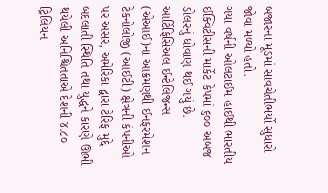બજારના મૂડમાં સાવચેતીભર્યો સુધારો જોવા મળ્યો હતો.
ગયા વર્ષની ઓલટાઈમ હાઈથી ભારતીય ઈક્વિટીસની માર્કેટ કેપમાં ૬૦૦ અબજ ડોલરનું ધોવાણ થઈ ગયું છે.
આર્ટિફિસિઅલ ઈન્ટેલિજન્સ (એઆઈ)ના આક્રમણથી ઈનફરમેશન ટેકનોલોજી (આઈટી) ક્ષેત્રની કંપનીઓ પર અસર, અમેરિકા દ્વારા ટેરિફ મુદ્દે બદલાતી સ્થિતિ તથા યુદ્ધને કારણે ઊભી થયેલી અનિશ્ચિતતાએ દેશની ૪.૮૦ ટ્રિલિયન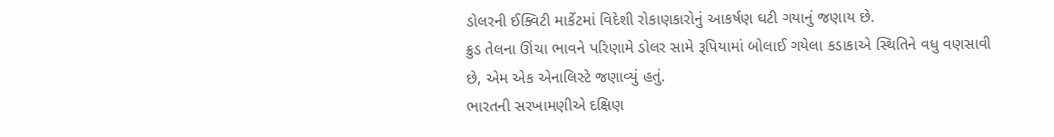ડોલરની ઈક્વિટી માર્કેટમાં વિદેશી રોકાણકારોનું આકર્ષણ ઘટી ગયાનું જણાય છે.
ક્રુડ તેલના ઊંચા ભાવને પરિણામે ડોલર સામે રૂપિયામાં બોલાઈ ગયેલા કડાકાએ સ્થિતિને વધુ વણસાવી છે, એમ એક એનાલિસ્ટે જણાવ્યું હતું.
ભારતની સરખામણીએ દક્ષિણ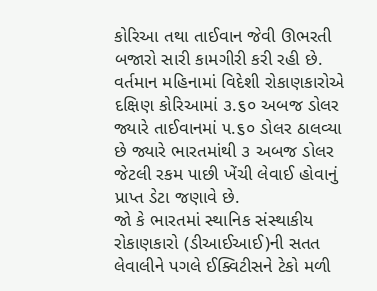કોરિઆ તથા તાઈવાન જેવી ઊભરતી બજારો સારી કામગીરી કરી રહી છે. વર્તમાન મહિનામાં વિદેશી રોકાણકારોએ દક્ષિણ કોરિઆમાં ૩.૬૦ અબજ ડોલર જ્યારે તાઈવાનમાં ૫.૬૦ ડોલર ઠાલવ્યા છે જ્યારે ભારતમાંથી ૩ અબજ ડોલર જેટલી રકમ પાછી ખેંચી લેવાઈ હોવાનું પ્રાપ્ત ડેટા જણાવે છે.
જો કે ભારતમાં સ્થાનિક સંસ્થાકીય રોકાણકારો (ડીઆઈઆઈ)ની સતત લેવાલીને પગલે ઈક્વિટીસને ટેકો મળી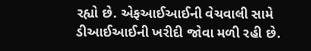રહ્યો છે. એફઆઈઆઈની વેચવાલી સામે ડીઆઈઆઈની ખરીદી જોવા મળી રહી છે.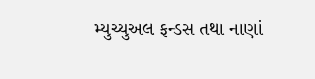મ્યુચ્યુઅલ ફન્ડસ તથા નાણાં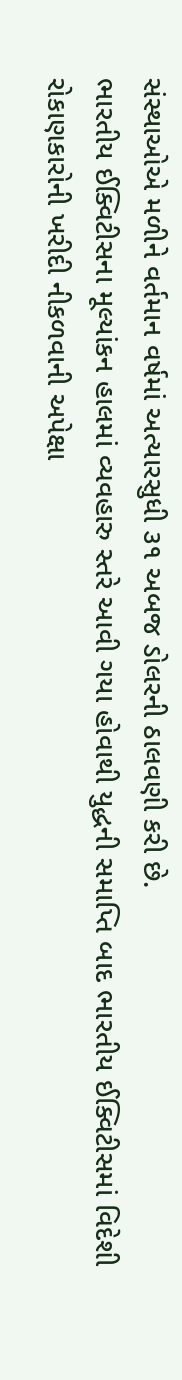સંસ્થાઓએ મળીને વર્તમાન વર્ષમાં અત્યારસુધી ૩૧ અબજ ડોલરની ઠાલવણી કરી છે.
ભારતીય ઈક્વિટીસના મૂલ્યાંકન હાલમાં વ્યવહારુ સ્તરે આવી ગયા હોવાથી યુદ્ધની સમાપ્તિ બાદ ભારતીય ઈક્વિટીસમાં વિદેશી રોકાણકારોની ખરીદી નીકળવાની અપેક્ષા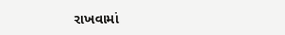રાખવામાં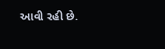આવી રહી છે.